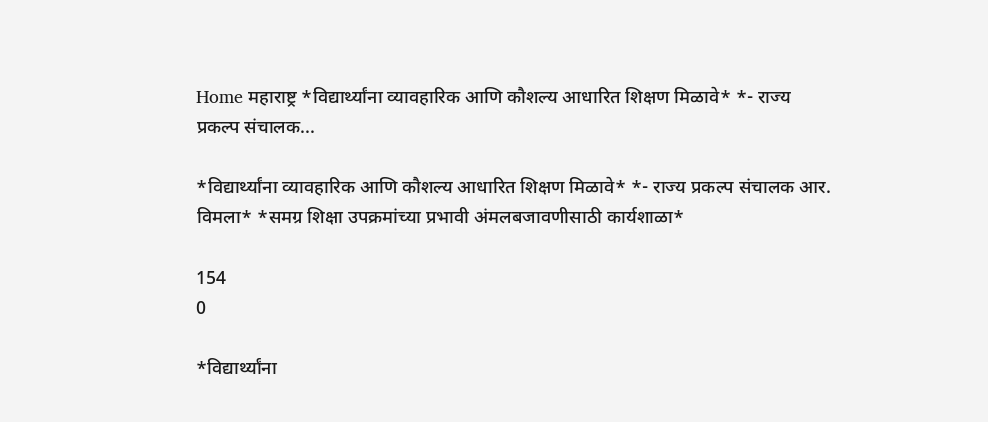Home महाराष्ट्र *विद्यार्थ्यांना व्यावहारिक आणि कौशल्य आधारित शिक्षण मिळावे* *- राज्य प्रकल्प संचालक...

*विद्यार्थ्यांना व्यावहारिक आणि कौशल्य आधारित शिक्षण मिळावे* *- राज्य प्रकल्प संचालक आर. विमला* *समग्र शिक्षा उपक्रमांच्या प्रभावी अंमलबजावणीसाठी कार्यशाळा*

154
0

*विद्यार्थ्यांना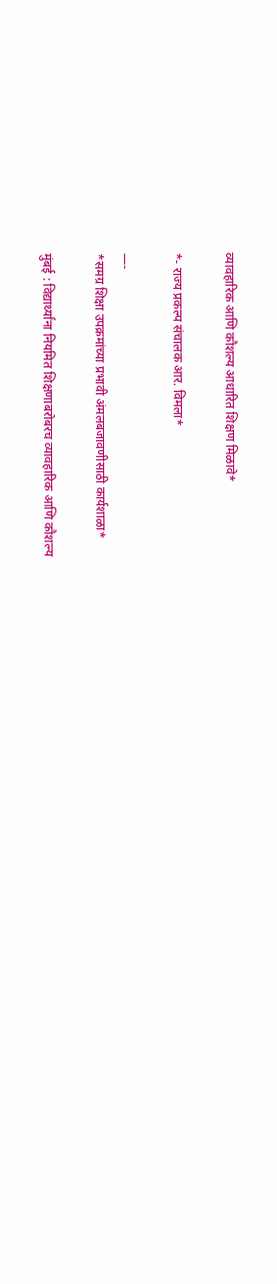व्यावहारिक आणि कौशल्य आधारित शिक्षण मिळावे*

*- राज्य प्रकल्प संचालक आर. विमला*

—-
*समग्र शिक्षा उपक्रमांच्या प्रभावी अंमलबजावणीसाठी कार्यशाळा*

मुंबई : विद्यार्थ्यांना नियमित शिक्षणाबरोबरच व्यावहारिक आणि कौशल्य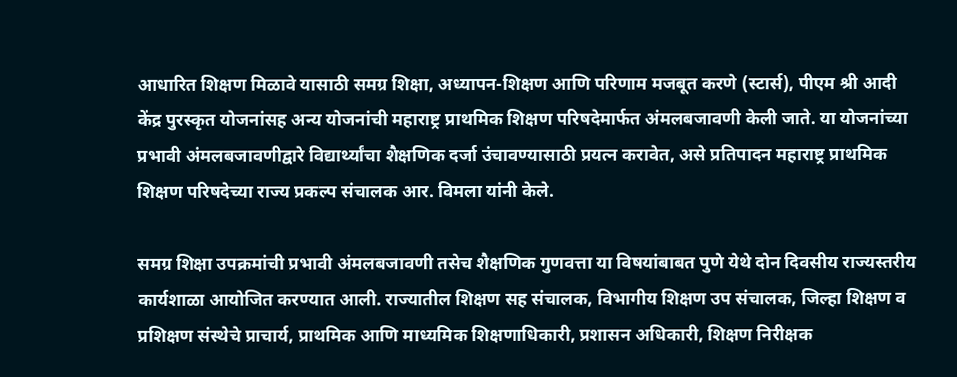आधारित शिक्षण मिळावे यासाठी समग्र शिक्षा, अध्यापन-शिक्षण आणि परिणाम मजबूत करणे (स्टार्स), पीएम श्री आदी केंद्र पुरस्कृत योजनांसह अन्य योजनांची महाराष्ट्र प्राथमिक शिक्षण परिषदेमार्फत अंमलबजावणी केली जाते. या योजनांच्या प्रभावी अंमलबजावणीद्वारे विद्यार्थ्यांचा शैक्षणिक दर्जा उंचावण्यासाठी प्रयत्न करावेत, असे प्रतिपादन महाराष्ट्र प्राथमिक शिक्षण परिषदेच्या राज्य प्रकल्प संचालक आर. विमला यांनी केले.

समग्र शिक्षा उपक्रमांची प्रभावी अंमलबजावणी तसेच शैक्षणिक गुणवत्ता या विषयांबाबत पुणे येथे दोन दिवसीय राज्यस्तरीय कार्यशाळा आयोजित करण्यात आली. राज्यातील शिक्षण सह संचालक, विभागीय शिक्षण उप संचालक, जिल्हा शिक्षण व प्रशिक्षण संस्थेचे प्राचार्य, प्राथमिक आणि माध्यमिक शिक्षणाधिकारी, प्रशासन अधिकारी, शिक्षण निरीक्षक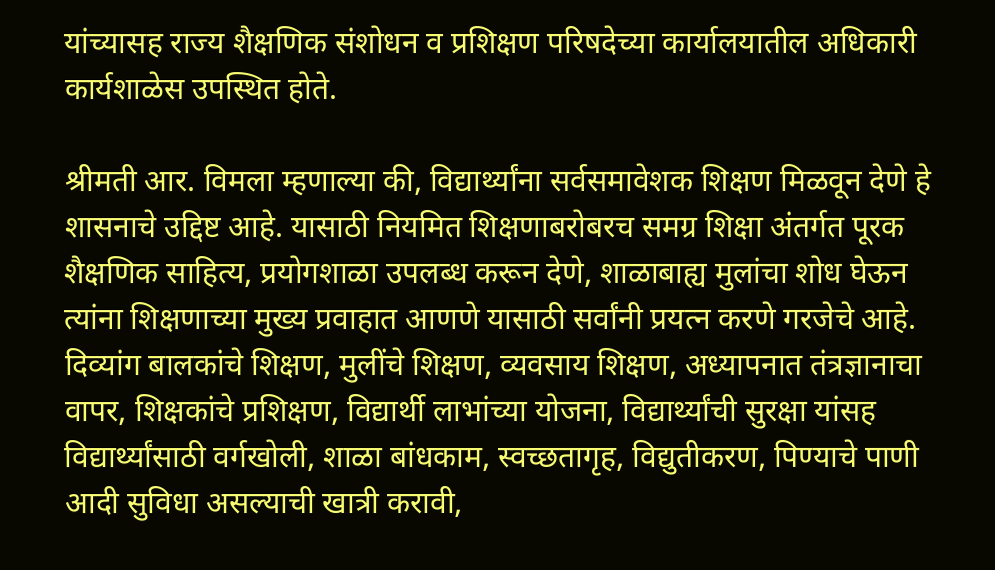यांच्यासह राज्य शैक्षणिक संशोधन व प्रशिक्षण परिषदेच्या कार्यालयातील अधिकारी कार्यशाळेस उपस्थित होते.

श्रीमती आर. विमला म्हणाल्या की, विद्यार्थ्यांना सर्वसमावेशक शिक्षण मिळवून देणे हे शासनाचे उद्दिष्ट आहे. यासाठी नियमित शिक्षणाबरोबरच समग्र शिक्षा अंतर्गत पूरक शैक्षणिक साहित्य, प्रयोगशाळा उपलब्ध करून देणे, शाळाबाह्य मुलांचा शोध घेऊन त्यांना शिक्षणाच्या मुख्य प्रवाहात आणणे यासाठी सर्वांनी प्रयत्न करणे गरजेचे आहे. दिव्यांग बालकांचे शिक्षण, मुलींचे शिक्षण, व्यवसाय शिक्षण, अध्यापनात तंत्रज्ञानाचा वापर, शिक्षकांचे प्रशिक्षण, विद्यार्थी लाभांच्या योजना, विद्यार्थ्यांची सुरक्षा यांसह विद्यार्थ्यांसाठी वर्गखोली, शाळा बांधकाम, स्वच्छतागृह, विद्युतीकरण, पिण्याचे पाणी आदी सुविधा असल्याची खात्री करावी,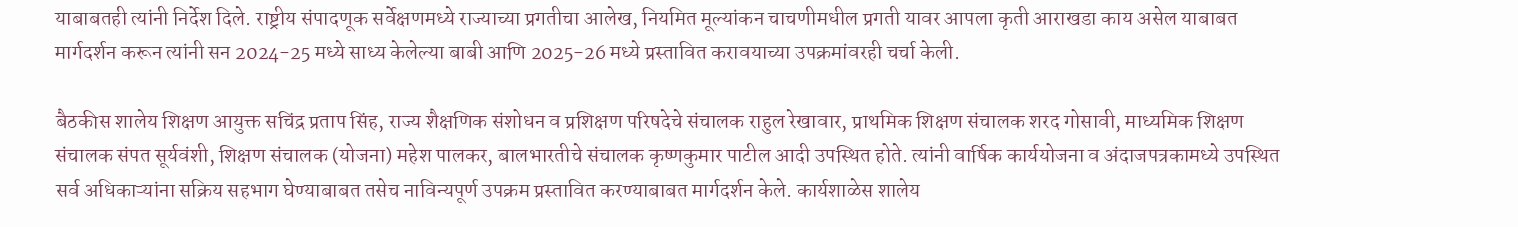याबाबतही त्यांनी निर्देश दिले. राष्ट्रीय संपादणूक सर्वेक्षणमध्ये राज्याच्या प्रगतीचा आलेख, नियमित मूल्यांकन चाचणीमधील प्रगती यावर आपला कृती आराखडा काय असेल याबाबत मार्गदर्शन करून त्यांनी सन 2024-25 मध्ये साध्य केलेल्या बाबी आणि 2025-26 मध्ये प्रस्तावित करावयाच्या उपक्रमांवरही चर्चा केली.

बैठकीस शालेय शिक्षण आयुक्त सचिंद्र प्रताप सिंह, राज्य शैक्षणिक संशोधन व प्रशिक्षण परिषदेचे संचालक राहुल रेखावार, प्राथमिक शिक्षण संचालक शरद गोसावी, माध्यमिक शिक्षण संचालक संपत सूर्यवंशी, शिक्षण संचालक (योजना) महेश पालकर, बालभारतीचे संचालक कृष्णकुमार पाटील आदी उपस्थित होते. त्यांनी वार्षिक कार्ययोजना व अंदाजपत्रकामध्ये उपस्थित सर्व अधिकाऱ्यांना सक्रिय सहभाग घेण्याबाबत तसेच नाविन्यपूर्ण उपक्रम प्रस्तावित करण्याबाबत मार्गदर्शन केले. कार्यशाळेस शालेय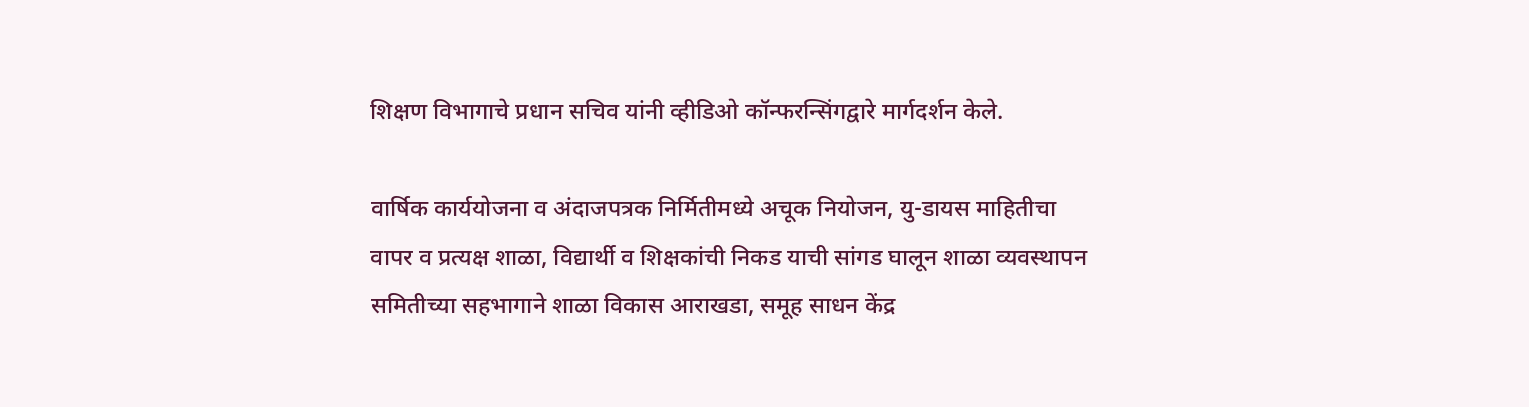शिक्षण विभागाचे प्रधान सचिव यांनी व्हीडिओ कॉन्फरन्सिंगद्वारे मार्गदर्शन केले.

वार्षिक कार्ययोजना व अंदाजपत्रक निर्मितीमध्ये अचूक नियोजन, यु-डायस माहितीचा वापर व प्रत्यक्ष शाळा, विद्यार्थी व शिक्षकांची निकड याची सांगड घालून शाळा व्यवस्थापन समितीच्या सहभागाने शाळा विकास आराखडा, समूह साधन केंद्र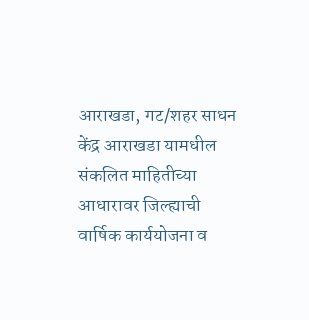आराखडा, गट/शहर साधन केंद्र आराखडा यामधील संकलित माहितीच्या आधारावर जिल्ह्याची वार्षिक कार्ययोजना व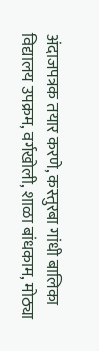अंदाजपत्रक तयार करणे, कस्तुरबा गांधी बालिका विद्यालय उपक्रम, वर्गखोली, शाळा बांधकाम, मोठ्या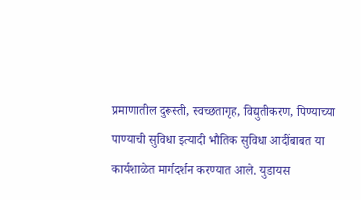प्रमाणातील दुरूस्ती, स्वच्छतागृह, विद्युतीकरण, पिण्याच्या पाण्याची सुविधा इत्यादी भौतिक सुविधा आदींबाबत या कार्यशाळेत मार्गदर्शन करण्यात आले. युडायस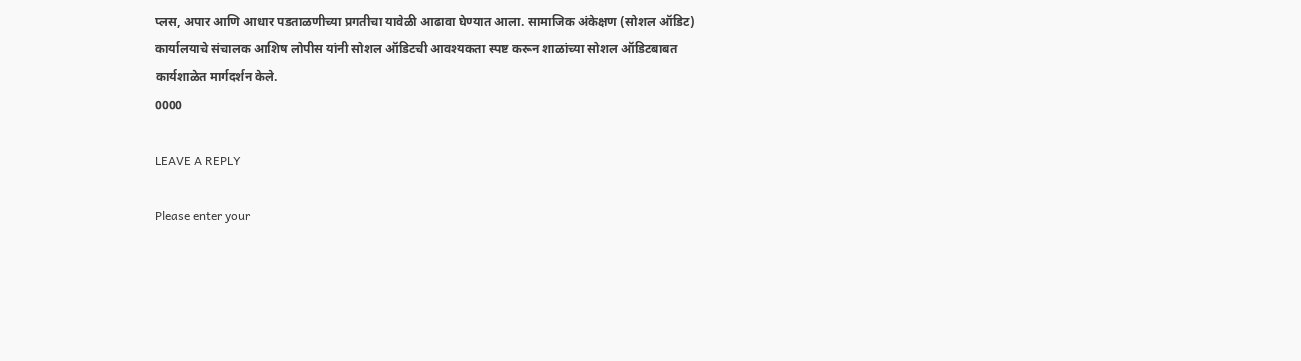प्लस, अपार आणि आधार पडताळणीच्या प्रगतीचा यावेळी आढावा घेण्यात आला. सामाजिक अंकेक्षण (सोशल ऑडिट) कार्यालयाचे संचालक आशिष लोपीस यांनी सोशल ऑडिटची आवश्यकता स्पष्ट करून शाळांच्या सोशल ऑडिटबाबत कार्यशाळेत मार्गदर्शन केले.
0000

LEAVE A REPLY

Please enter your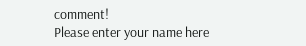comment!
Please enter your name here